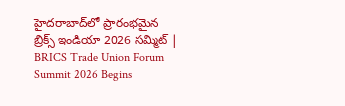హైదరాబాద్‌లో ప్రారంభమైన బ్రిక్స్ ఇండియా 2026 సమ్మిట్ | BRICS Trade Union Forum Summit 2026 Begins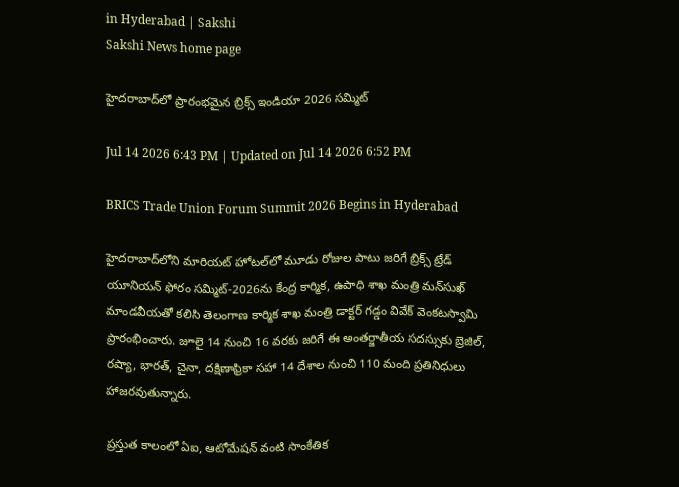in Hyderabad | Sakshi
Sakshi News home page

హైదరాబాద్‌లో ప్రారంభమైన బ్రిక్స్ ఇండియా 2026 సమ్మిట్

Jul 14 2026 6:43 PM | Updated on Jul 14 2026 6:52 PM

BRICS Trade Union Forum Summit 2026 Begins in Hyderabad

హైదరాబాద్‌లోని మారియట్ హోటల్‌లో మూడు రోజుల పాటు జరిగే బ్రిక్స్ ట్రేడ్ యూనియన్ ఫోరం సమ్మిట్-2026ను కేంద్ర కార్మిక, ఉపాధి శాఖ మంత్రి మన్‌సుఖ్ మాండవీయతో కలిసి తెలంగాణ కార్మిక శాఖ మంత్రి డాక్టర్ గడ్డం వివేక్ వెంకటస్వామి ప్రారంభించారు. జూలై 14 నుంచి 16 వరకు జరిగే ఈ అంతర్జాతీయ సదస్సుకు బ్రెజిల్, రష్యా, భారత్, చైనా, దక్షిణాఫ్రికా సహా 14 దేశాల నుంచి 110 మంది ప్రతినిధులు హాజరవుతున్నారు.

ప్రస్తుత కాలంలో ఏఐ, ఆటోమేషన్ వంటి సాంకేతిక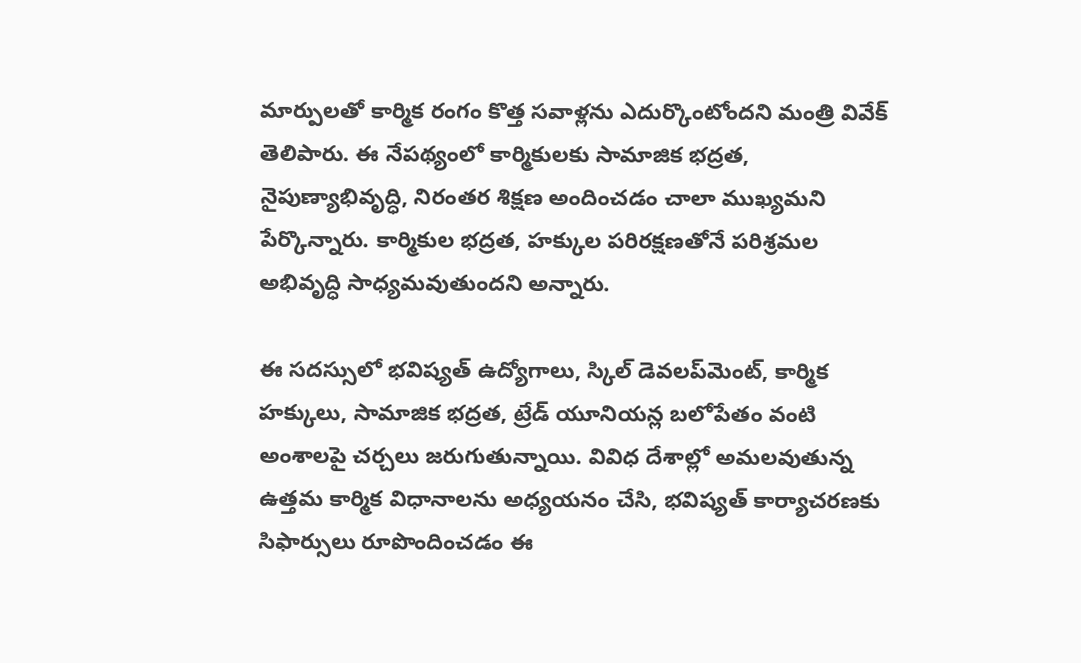మార్పులతో కార్మిక రంగం కొత్త సవాళ్లను ఎదుర్కొంటోందని మంత్రి వివేక్ తెలిపారు. ఈ నేపథ్యంలో కార్మికులకు సామాజిక భద్రత, నైపుణ్యాభివృద్ధి, నిరంతర శిక్షణ అందించడం చాలా ముఖ్యమని పేర్కొన్నారు. కార్మికుల భద్రత, హక్కుల పరిరక్షణతోనే పరిశ్రమల అభివృద్ధి సాధ్యమవుతుందని అన్నారు.

ఈ సదస్సులో భవిష్యత్ ఉద్యోగాలు, స్కిల్ డెవలప్‌మెంట్, కార్మిక హక్కులు, సామాజిక భద్రత, ట్రేడ్ యూనియన్ల బలోపేతం వంటి అంశాలపై చర్చలు జరుగుతున్నాయి. వివిధ దేశాల్లో అమలవుతున్న ఉత్తమ కార్మిక విధానాలను అధ్యయనం చేసి, భవిష్యత్ కార్యాచరణకు సిఫార్సులు రూపొందించడం ఈ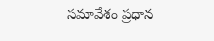సమావేశం ప్రధాన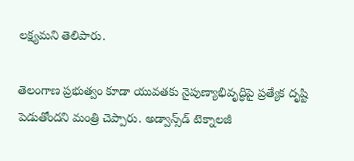లక్ష్యమని తెలిపారు.

తెలంగాణ ప్రభుత్వం కూడా యువతకు నైపుణ్యాభివృద్ధిపై ప్రత్యేక దృష్టి పెడుతోందని మంత్రి చెప్పారు. అడ్వాన్స్‌డ్ టెక్నాలజీ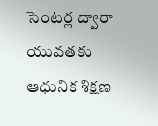సెంటర్ల ద్వారా యువతకు ఆధునిక శిక్షణ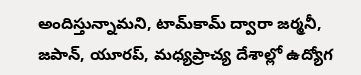అందిస్తున్నామని, టామ్‌కామ్ ద్వారా జర్మనీ, జపాన్, యూరప్, మధ్యప్రాచ్య దేశాల్లో ఉద్యోగ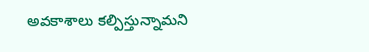అవకాశాలు కల్పిస్తున్నామని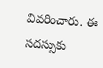వివరించారు. ఈ సదస్సుకు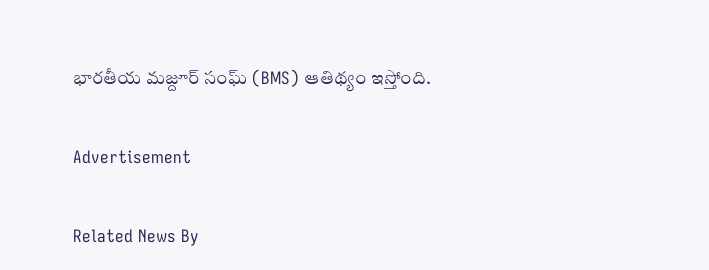భారతీయ మజ్దూర్ సంఘ్ (BMS) ఆతిథ్యం ఇస్తోంది.

Advertisement

Related News By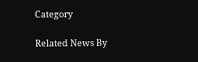Category

Related News By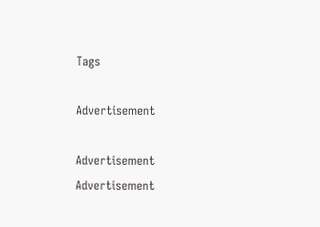Tags

Advertisement

Advertisement
Advertisement